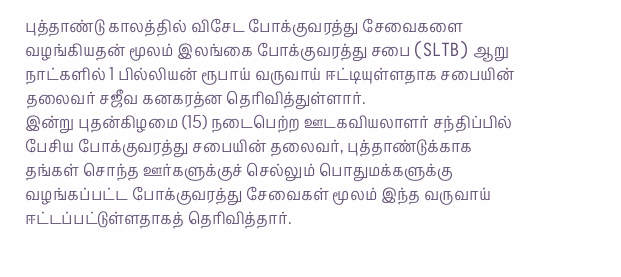புத்தாண்டு காலத்தில் விசேட போக்குவரத்து சேவைகளை வழங்கியதன் மூலம் இலங்கை போக்குவரத்து சபை (SLTB) ஆறு நாட்களில் 1 பில்லியன் ரூபாய் வருவாய் ஈட்டியுள்ளதாக சபையின் தலைவர் சஜீவ கனகரத்ன தெரிவித்துள்ளார்.
இன்று புதன்கிழமை (15) நடைபெற்ற ஊடகவியலாளர் சந்திப்பில் பேசிய போக்குவரத்து சபையின் தலைவர், புத்தாண்டுக்காக தங்கள் சொந்த ஊர்களுக்குச் செல்லும் பொதுமக்களுக்கு வழங்கப்பட்ட போக்குவரத்து சேவைகள் மூலம் இந்த வருவாய் ஈட்டப்பட்டுள்ளதாகத் தெரிவித்தார்.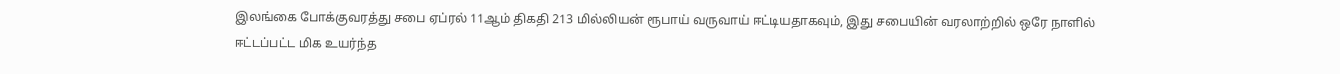இலங்கை போக்குவரத்து சபை ஏப்ரல் 11ஆம் திகதி 213 மில்லியன் ரூபாய் வருவாய் ஈட்டியதாகவும், இது சபையின் வரலாற்றில் ஒரே நாளில் ஈட்டப்பட்ட மிக உயர்ந்த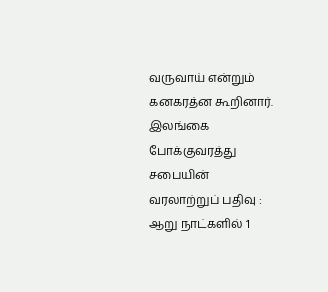வருவாய் என்றும் கனகரத்ன கூறினார்.
இலங்கை போக்குவரத்து சபையின் வரலாற்றுப் பதிவு : ஆறு நாட்களில் 1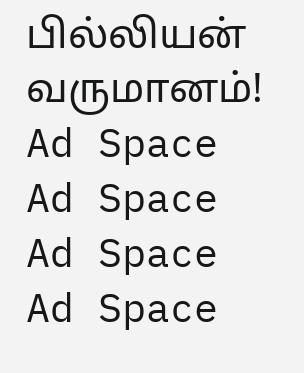பில்லியன் வருமானம்!
Ad Space
Ad Space
Ad Space
Ad Space